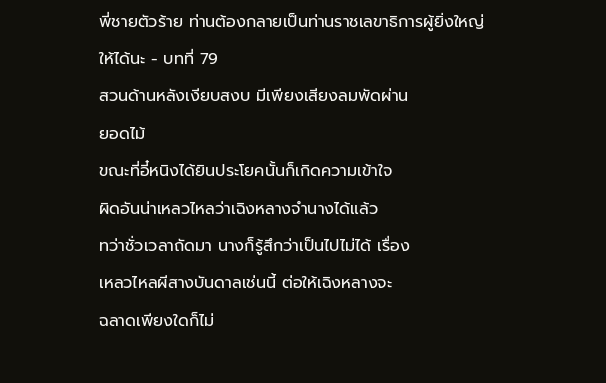พี่ชายตัวร้าย ท่านต้องกลายเป็นท่านราชเลขาธิการผู้ยิ่งใหญ่ให้ได้นะ - บทที่ 79
สวนด้านหลังเงียบสงบ มีเพียงเสียงลมพัดผ่าน
ยอดไม้
ขณะที่อี๋หนิงได้ยินประโยคนั้นก็เกิดความเข้าใจ
ผิดอันน่าเหลวไหลว่าเฉิงหลางจำนางได้แล้ว
ทว่าชั่วเวลาถัดมา นางก็รู้สึกว่าเป็นไปไม่ได้ เรื่อง
เหลวไหลผีสางบันดาลเช่นนี้ ต่อให้เฉิงหลางจะ
ฉลาดเพียงใดก็ไม่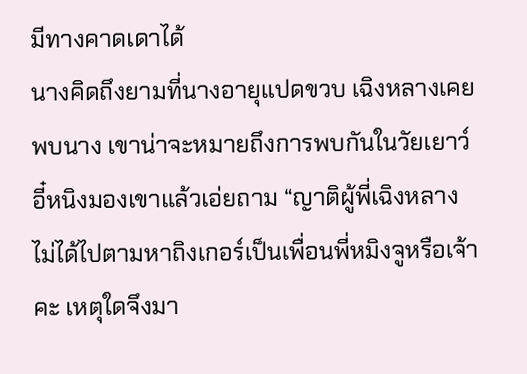มีทางคาดเดาได้
นางคิดถึงยามที่นางอายุแปดขวบ เฉิงหลางเคย
พบนาง เขาน่าจะหมายถึงการพบกันในวัยเยาว์
อี๋หนิงมองเขาแล้วเอ่ยถาม “ญาติผู้พี่เฉิงหลาง
ไม่ได้ไปตามหาถิงเกอร์เป็นเพื่อนพี่หมิงจูหรือเจ้า
คะ เหตุใดจึงมา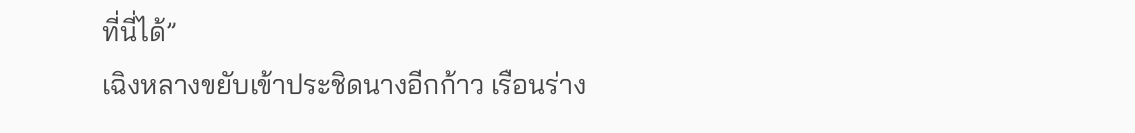ที่นี่ได้”
เฉิงหลางขยับเข้าประชิดนางอีกก้าว เรือนร่าง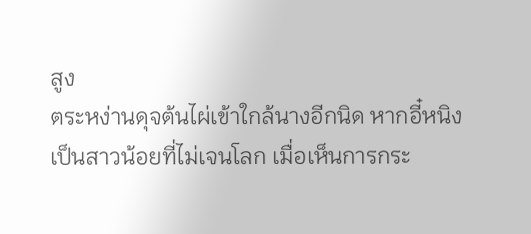สูง
ตระหง่านดุจต้นไผ่เข้าใกล้นางอีกนิด หากอี๋หนิง
เป็นสาวน้อยที่ไม่เจนโลก เมื่อเห็นการกระ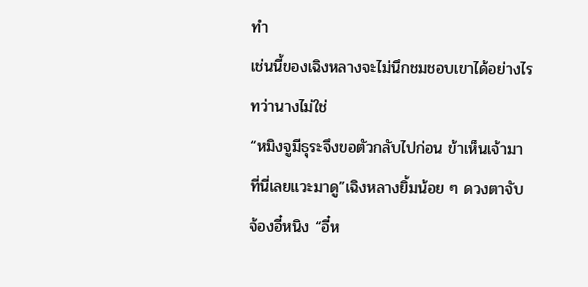ทำ
เช่นนี้ของเฉิงหลางจะไม่นึกชมชอบเขาได้อย่างไร
ทว่านางไม่ใช่
“หมิงจูมีธุระจึงขอตัวกลับไปก่อน ข้าเห็นเจ้ามา
ที่นี่เลยแวะมาดู”เฉิงหลางยิ้มน้อย ๆ ดวงตาจับ
จ้องอี๋หนิง “อี๋ห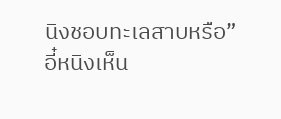นิงชอบทะเลสาบหรือ”
อี๋หนิงเห็น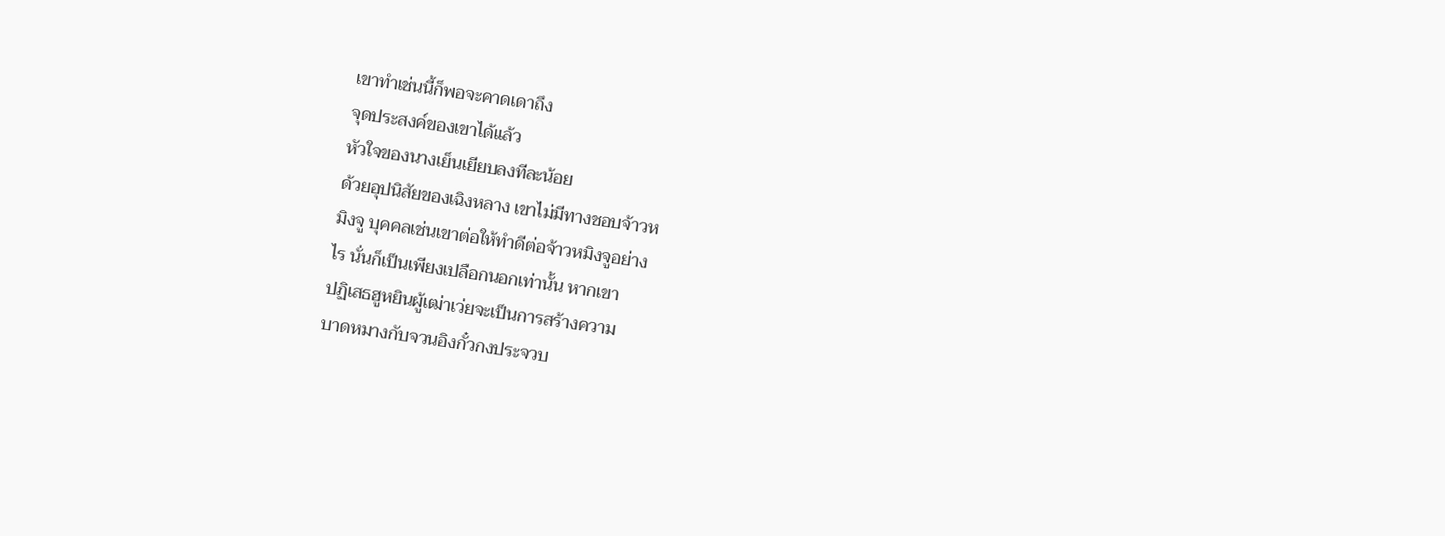เขาทำเช่นนี้ก็พอจะคาดเดาถึง
จุดประสงค์ของเขาได้แล้ว
หัวใจของนางเย็นเยียบลงทีละน้อย
ด้วยอุปนิสัยของเฉิงหลาง เขาไม่มีทางชอบจ้าวห
มิงจู บุคคลเช่นเขาต่อให้ทำดีต่อจ้าวหมิงจูอย่าง
ไร นั่นก็เป็นเพียงเปลือกนอกเท่านั้น หากเขา
ปฏิเสธฮูหยินผู้เฒ่าเว่ยจะเป็นการสร้างความ
บาดหมางกับจวนอิงกั๋วกงประจวบ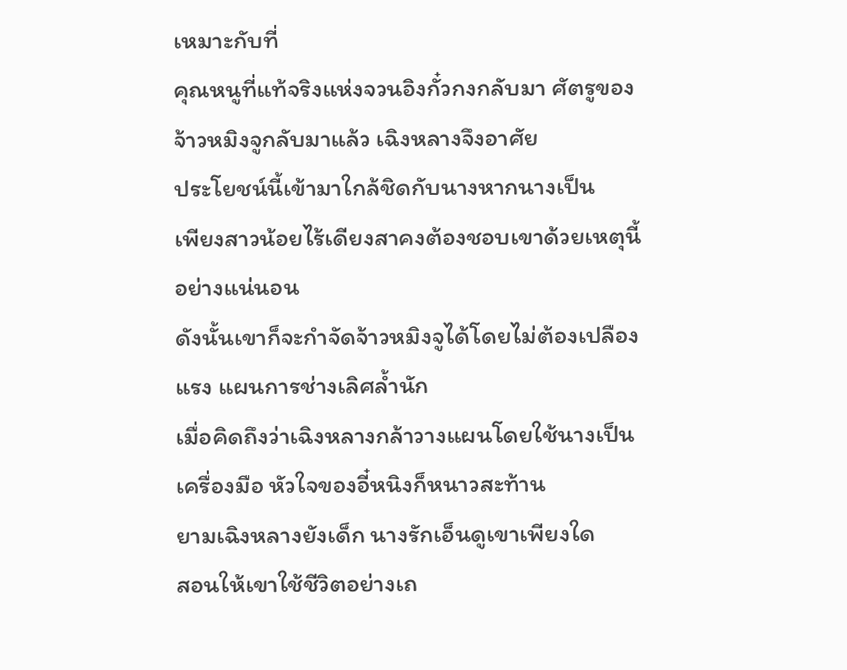เหมาะกับที่
คุณหนูที่แท้จริงแห่งจวนอิงกั๋วกงกลับมา ศัตรูของ
จ้าวหมิงจูกลับมาแล้ว เฉิงหลางจึงอาศัย
ประโยชน์นี้เข้ามาใกล้ชิดกับนางหากนางเป็น
เพียงสาวน้อยไร้เดียงสาคงต้องชอบเขาด้วยเหตุนี้
อย่างแน่นอน
ดังนั้นเขาก็จะกำจัดจ้าวหมิงจูได้โดยไม่ต้องเปลือง
แรง แผนการช่างเลิศลํ้านัก
เมื่อคิดถึงว่าเฉิงหลางกล้าวางแผนโดยใช้นางเป็น
เครื่องมือ หัวใจของอี๋หนิงก็หนาวสะท้าน
ยามเฉิงหลางยังเด็ก นางรักเอ็นดูเขาเพียงใด
สอนให้เขาใช้ชีวิตอย่างเถ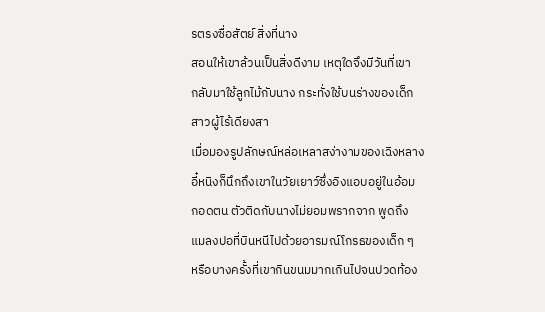รตรงซื่อสัตย์ สิ่งที่นาง
สอนให้เขาล้วนเป็นสิ่งดีงาม เหตุใดจึงมีวันที่เขา
กลับมาใช้ลูกไม้กับนาง กระทั่งใช้บนร่างของเด็ก
สาวผู้ไร้เดียงสา
เมื่อมองรูปลักษณ์หล่อเหลาสง่างามของเฉิงหลาง
อี๋หนิงก็นึกถึงเขาในวัยเยาว์ซึ่งอิงแอบอยู่ในอ้อม
กอดตน ตัวติดกับนางไม่ยอมพรากจาก พูดถึง
แมลงปอที่บินหนีไปด้วยอารมณ์โกรธของเด็ก ๆ
หรือบางครั้งที่เขากินขนมมากเกินไปจนปวดท้อง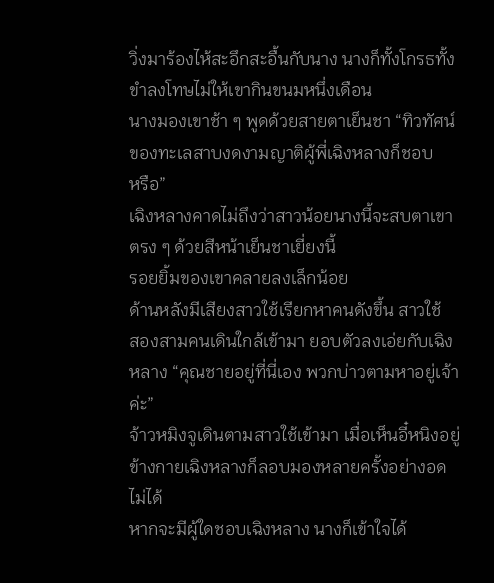วิ่งมาร้องไห้สะอึกสะอื้นกับนาง นางก็ทั้งโกรธทั้ง
ขำลงโทษไม่ให้เขากินขนมหนึ่งเดือน
นางมองเขาช้า ๆ พูดด้วยสายตาเย็นชา “ทิวทัศน์
ของทะเลสาบงดงามญาติผู้พี่เฉิงหลางก็ชอบ
หรือ”
เฉิงหลางคาดไม่ถึงว่าสาวน้อยนางนี้จะสบตาเขา
ตรง ๆ ด้วยสีหน้าเย็นชาเยี่ยงนี้
รอยยิ้มของเขาคลายลงเล็กน้อย
ด้านหลังมีเสียงสาวใช้เรียกหาคนดังขึ้น สาวใช้
สองสามคนเดินใกล้เข้ามา ยอบตัวลงเอ่ยกับเฉิง
หลาง “คุณชายอยู่ที่นี่เอง พวกบ่าวตามหาอยู่เจ้า
ค่ะ”
จ้าวหมิงจูเดินตามสาวใช้เข้ามา เมื่อเห็นอี๋หนิงอยู่
ข้างกายเฉิงหลางก็ลอบมองหลายครั้งอย่างอด
ไม่ได้
หากจะมีผู้ใดชอบเฉิงหลาง นางก็เข้าใจได้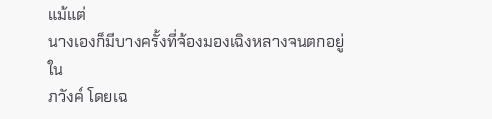แม้แต่
นางเองก็มีบางครั้งที่จ้องมองเฉิงหลางจนตกอยู่ใน
ภวังค์ โดยเฉ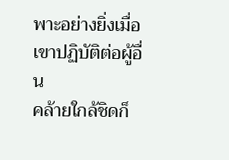พาะอย่างยิ่งเมื่อเขาปฏิบัติต่อผู้อื่น
คล้ายใกล้ชิดก็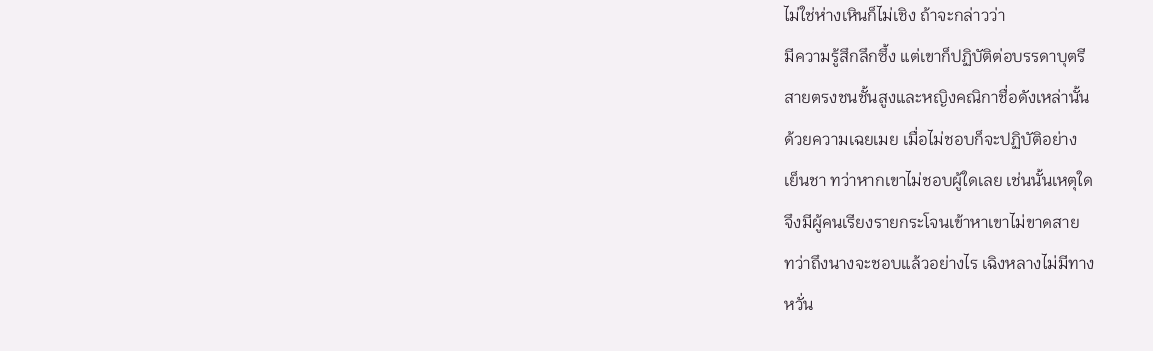ไม่ใช่ห่างเหินก็ไม่เชิง ถ้าจะกล่าวว่า
มีความรู้สึกลึกซึ้ง แต่เขาก็ปฏิบัติต่อบรรดาบุตรี
สายตรงชนชั้นสูงและหญิงคณิกาชื่อดังเหล่านั้น
ด้วยความเฉยเมย เมื่อไม่ชอบก็จะปฏิบัติอย่าง
เย็นชา ทว่าหากเขาไม่ชอบผู้ใดเลย เช่นนั้นเหตุใด
จึงมีผู้คนเรียงรายกระโจนเข้าหาเขาไม่ขาดสาย
ทว่าถึงนางจะชอบแล้วอย่างไร เฉิงหลางไม่มีทาง
หวั่น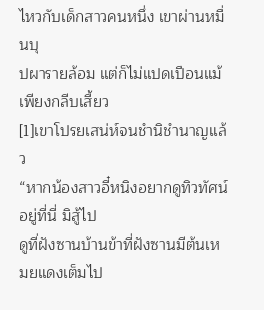ไหวกับเด็กสาวคนหนึ่ง เขาผ่านหมื่นบุ
ปผารายล้อม แต่ก็ไม่แปดเปือนแม้เพียงกลีบเสี้ยว
[1]เขาโปรยเสน่ห์จนชำนิชำนาญแล้ว
“หากน้องสาวอี๋หนิงอยากดูทิวทัศน์อยู่ที่นี่ มิสู้ไป
ดูที่ฝังซานบ้านข้าที่ฝังซานมีต้นเหมยแดงเต็มไป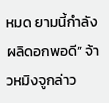หมด ยามนี้กำลังผลิดอกพอดี” จ้าวหมิงจูกล่าว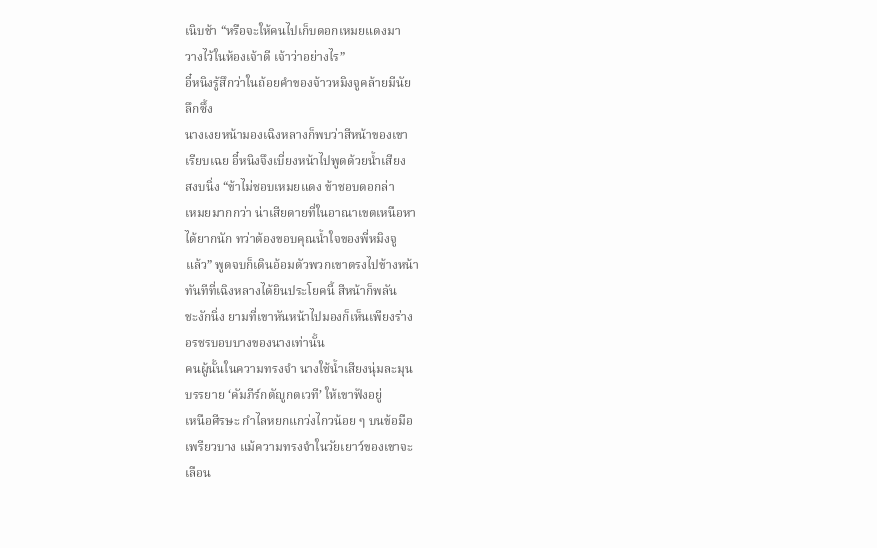เนิบช้า “หรือจะให้คนไปเก็บดอกเหมยแดงมา
วางไว้ในห้องเจ้าดี เจ้าว่าอย่างไร”
อี๋หนิงรู้สึกว่าในถ้อยคำของจ้าวหมิงจูคล้ายมีนัย
ลึกซึ้ง
นางเงยหน้ามองเฉิงหลางก็พบว่าสีหน้าของเขา
เรียบเฉย อี๋หนิงจึงเบี่ยงหน้าไปพูดด้วยนํ้าเสียง
สงบนิ่ง “ข้าไม่ชอบเหมยแดง ข้าชอบดอกล่า
เหมยมากกว่า น่าเสียดายที่ในอาณาเขตเหนือหา
ได้ยากนัก ทว่าต้องขอบคุณนํ้าใจของพี่หมิงจู
แล้ว” พูดจบก็เดินอ้อมตัวพวกเขาตรงไปข้างหน้า
ทันทีที่เฉิงหลางได้ยินประโยคนี้ สีหน้าก็พลัน
ชะงักนิ่ง ยามที่เขาหันหน้าไปมองก็เห็นเพียงร่าง
อรชรบอบบางของนางเท่านั้น
คนผู้นั้นในความทรงจำ นางใช้นํ้าเสียงนุ่มละมุน
บรรยาย ‘คัมภีร์กตัญูกตเวที’ ให้เขาฟังอยู่
เหนือศีรษะ กำไลหยกแกว่งไกวน้อย ๆ บนข้อมือ
เพรียวบาง แม้ความทรงจำในวัยเยาว์ของเขาจะ
เลือน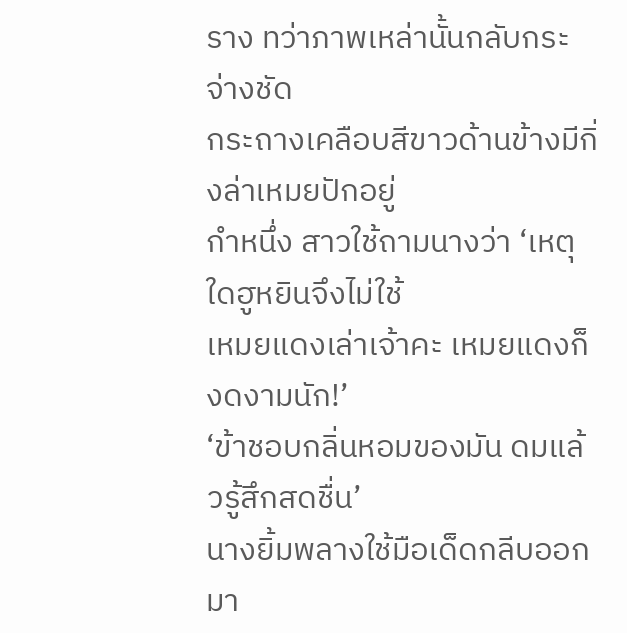ราง ทว่าภาพเหล่านั้นกลับกระจ่างชัด
กระถางเคลือบสีขาวด้านข้างมีกิ่งล่าเหมยปักอยู่
กำหนึ่ง สาวใช้ถามนางว่า ‘เหตุใดฮูหยินจึงไม่ใช้
เหมยแดงเล่าเจ้าคะ เหมยแดงก็งดงามนัก!’
‘ข้าชอบกลิ่นหอมของมัน ดมแล้วรู้สึกสดชื่น’
นางยิ้มพลางใช้มือเด็ดกลีบออกมา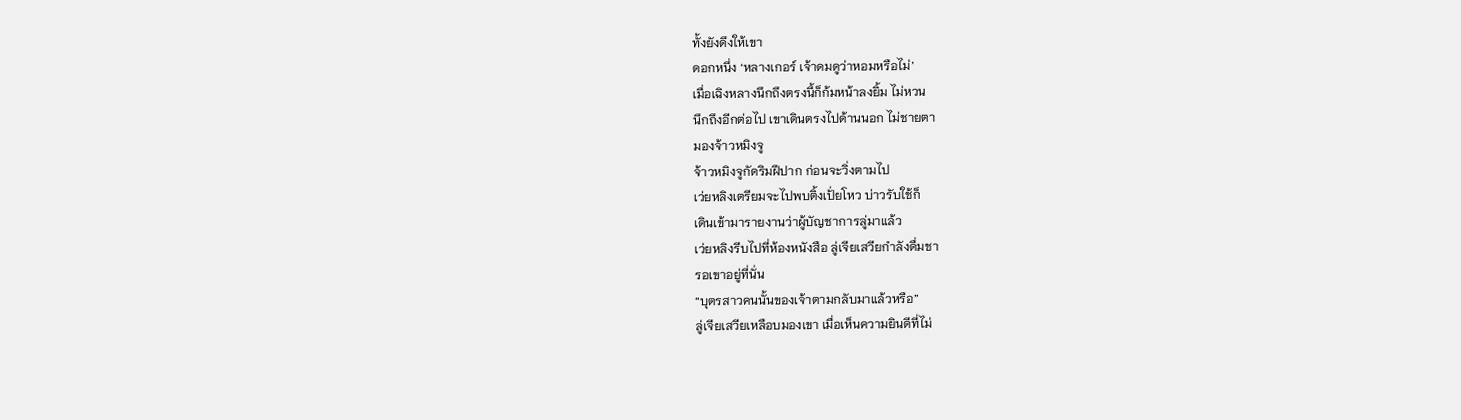ทั้งยังดึงให้เขา
ดอกหนึ่ง ‘หลางเกอร์ เจ้าดมดูว่าหอมหรือไม่’
เมื่อเฉิงหลางนึกถึงตรงนี้ก็ก้มหน้าลงยิ้ม ไม่หวน
นึกถึงอีกต่อไป เขาเดินตรงไปด้านนอก ไม่ชายตา
มองจ้าวหมิงจู
จ้าวหมิงจูกัดริมฝีปาก ก่อนจะวิ่งตามไป
เว่ยหลิงเตรียมจะไปพบติ้งเปั่ยโหว บ่าวรับใช้ก็
เดินเข้ามารายงานว่าผู้บัญชาการลู่มาแล้ว
เว่ยหลิงรีบไปที่ห้องหนังสือ ลู่เจียเสวียกำลังดื่มชา
รอเขาอยู่ที่นั่น
“บุตรสาวคนนั้นของเจ้าตามกลับมาแล้วหรือ”
ลู่เจียเสวียเหลือบมองเขา เมื่อเห็นความยินดีที่ไม่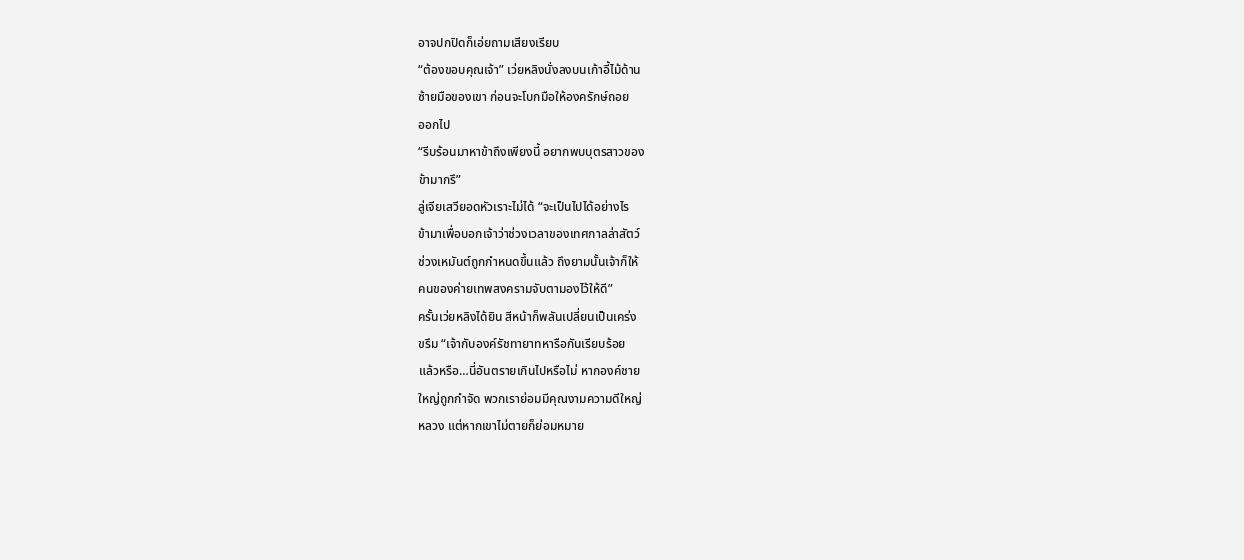อาจปกปิดก็เอ่ยถามเสียงเรียบ
“ต้องขอบคุณเจ้า” เว่ยหลิงนั่งลงบนเก้าอี้ไม้ด้าน
ซ้ายมือของเขา ก่อนจะโบกมือให้องครักษ์ถอย
ออกไป
“รีบร้อนมาหาข้าถึงเพียงนี้ อยากพบบุตรสาวของ
ข้ามากรึ”
ลู่เจียเสวียอดหัวเราะไม่ได้ “จะเป็นไปได้อย่างไร
ข้ามาเพื่อบอกเจ้าว่าช่วงเวลาของเทศกาลล่าสัตว์
ช่วงเหมันต์ถูกกำหนดขึ้นแล้ว ถึงยามนั้นเจ้าก็ให้
คนของค่ายเทพสงครามจับตามองไว้ให้ดี”
ครั้นเว่ยหลิงได้ยิน สีหน้าก็พลันเปลี่ยนเป็นเคร่ง
ขรึม “เจ้ากับองค์รัชทายาทหารือกันเรียบร้อย
แล้วหรือ…นี่อันตรายเกินไปหรือไม่ หากองค์ชาย
ใหญ่ถูกกำจัด พวกเราย่อมมีคุณงามความดีใหญ่
หลวง แต่หากเขาไม่ตายก็ย่อมหมาย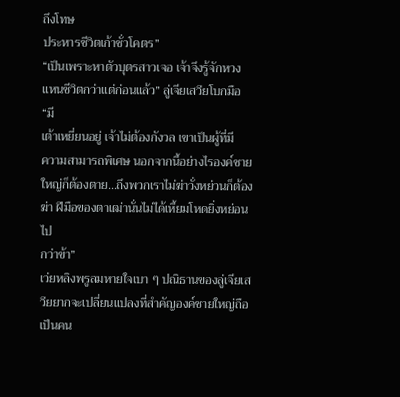ถึงโทษ
ประหารชีวิตเก้าชั่วโคตร”
“เป็นเพราะหาตัวบุตรสาวเจอ เจ้าจึงรู้จักหวง
แหนชีวิตกว่าแต่ก่อนแล้ว” ลู่เจียเสวียโบกมือ “มี
เต้าเหยี่ยนอยู่ เจ้าไม่ต้องกังวล เขาเป็นผู้ที่มี
ความสามารถพิเศษ นอกจากนี้อย่างไรองค์ชาย
ใหญ่ก็ต้องตาย…ถึงพวกเราไม่ฆ่าวั่งหย่วนก็ต้อง
ฆ่า ฝีมือของตาเฒ่านั่นไม่ได้เหี้ยมโหดยิ่งหย่อนไป
กว่าข้า”
เว่ยหลิงพรูลมหายใจเบา ๆ ปณิธานของลู่เจียเส
วียยากจะเปลี่ยนแปลงที่สำคัญองค์ชายใหญ่ถือ
เป็นคน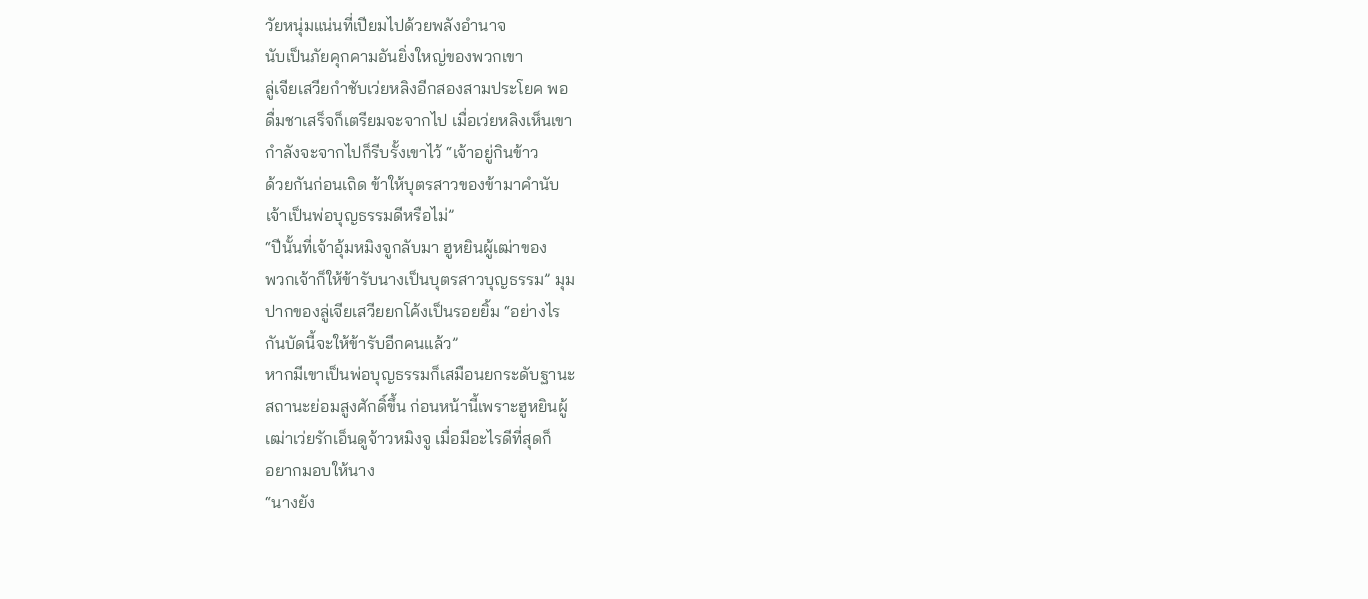วัยหนุ่มแน่นที่เปียมไปด้วยพลังอำนาจ
นับเป็นภัยคุกคามอันยิ่งใหญ่ของพวกเขา
ลู่เจียเสวียกำชับเว่ยหลิงอีกสองสามประโยค พอ
ดื่มชาเสร็จก็เตรียมจะจากไป เมื่อเว่ยหลิงเห็นเขา
กำลังจะจากไปก็รีบรั้งเขาไว้ “เจ้าอยู่กินข้าว
ด้วยกันก่อนเถิด ข้าให้บุตรสาวของข้ามาคำนับ
เจ้าเป็นพ่อบุญธรรมดีหรือไม่”
“ปีนั้นที่เจ้าอุ้มหมิงจูกลับมา ฮูหยินผู้เฒ่าของ
พวกเจ้าก็ให้ข้ารับนางเป็นบุตรสาวบุญธรรม” มุม
ปากของลู่เจียเสวียยกโค้งเป็นรอยยิ้ม “อย่างไร
กันบัดนี้จะให้ข้ารับอีกคนแล้ว”
หากมีเขาเป็นพ่อบุญธรรมก็เสมือนยกระดับฐานะ
สถานะย่อมสูงศักดิ์ขึ้น ก่อนหน้านี้เพราะฮูหยินผู้
เฒ่าเว่ยรักเอ็นดูจ้าวหมิงจู เมื่อมีอะไรดีที่สุดก็
อยากมอบให้นาง
“นางยัง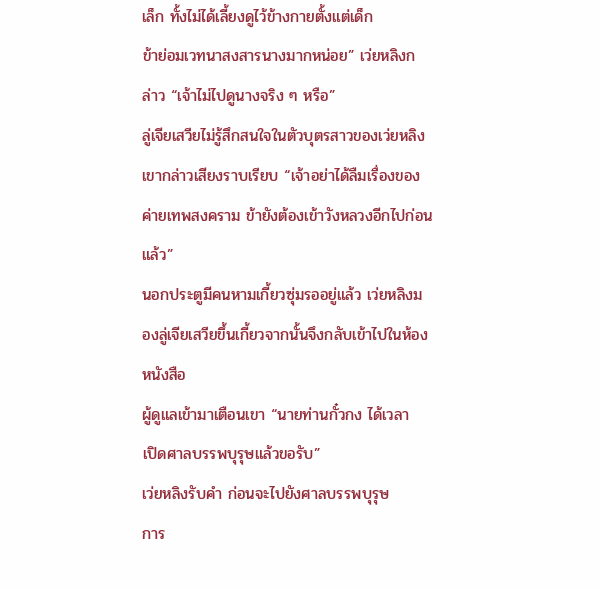เล็ก ทั้งไม่ได้เลี้ยงดูไว้ข้างกายตั้งแต่เด็ก
ข้าย่อมเวทนาสงสารนางมากหน่อย” เว่ยหลิงก
ล่าว “เจ้าไม่ไปดูนางจริง ๆ หรือ”
ลู่เจียเสวียไม่รู้สึกสนใจในตัวบุตรสาวของเว่ยหลิง
เขากล่าวเสียงราบเรียบ “เจ้าอย่าได้ลืมเรื่องของ
ค่ายเทพสงคราม ข้ายังต้องเข้าวังหลวงอีกไปก่อน
แล้ว”
นอกประตูมีคนหามเกี้ยวซุ่มรออยู่แล้ว เว่ยหลิงม
องลู่เจียเสวียขึ้นเกี้ยวจากนั้นจึงกลับเข้าไปในห้อง
หนังสือ
ผู้ดูแลเข้ามาเตือนเขา “นายท่านกั๋วกง ได้เวลา
เปิดศาลบรรพบุรุษแล้วขอรับ”
เว่ยหลิงรับคำ ก่อนจะไปยังศาลบรรพบุรุษ
การ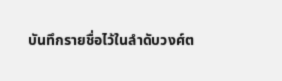บันทึกรายชื่อไว้ในลำดับวงศ์ต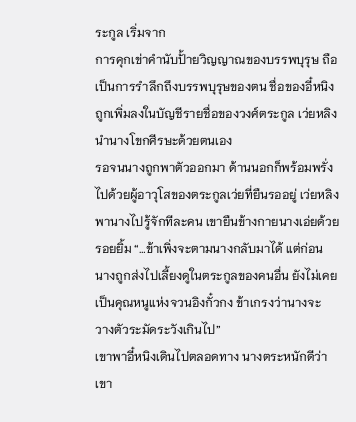ระกูล เริ่มจาก
การคุกเข่าคำนับปั้ายวิญญาณของบรรพบุรุษ ถือ
เป็นการรำลึกถึงบรรพบุรุษของตน ชื่อของอี๋หนิง
ถูกเพิ่มลงในบัญชีรายชื่อของวงศ์ตระกูล เว่ยหลิง
นำนางโขกศีรษะด้วยตนเอง
รอจนนางถูกพาตัวออกมา ด้านนอกก็พร้อมพรั่ง
ไปด้วยผู้อาวุโสของตระกูลเว่ยที่ยืนรออยู่ เว่ยหลิง
พานางไปรู้จักทีละคน เขายืนข้างกายนางเอ่ยด้วย
รอยยิ้ม “…ข้าเพิ่งจะตามนางกลับมาได้ แต่ก่อน
นางถูกส่งไปเลี้ยงดูในตระกูลของคนอื่น ยังไม่เคย
เป็นคุณหนูแห่งจวนอิงกั๋วกง ข้าเกรงว่านางจะ
วางตัวระมัดระวังเกินไป”
เขาพาอี๋หนิงเดินไปตลอดทาง นางตระหนักดีว่า
เขา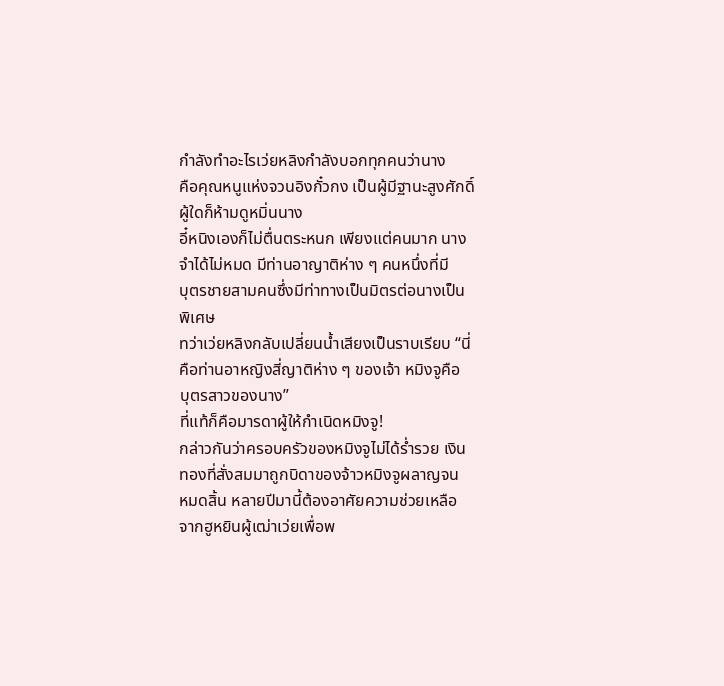กำลังทำอะไรเว่ยหลิงกำลังบอกทุกคนว่านาง
คือคุณหนูแห่งจวนอิงกั๋วกง เป็นผู้มีฐานะสูงศักดิ์
ผู้ใดก็ห้ามดูหมิ่นนาง
อี๋หนิงเองก็ไม่ตื่นตระหนก เพียงแต่คนมาก นาง
จำได้ไม่หมด มีท่านอาญาติห่าง ๆ คนหนึ่งที่มี
บุตรชายสามคนซึ่งมีท่าทางเป็นมิตรต่อนางเป็น
พิเศษ
ทว่าเว่ยหลิงกลับเปลี่ยนนํ้าเสียงเป็นราบเรียบ “นี่
คือท่านอาหญิงสี่ญาติห่าง ๆ ของเจ้า หมิงจูคือ
บุตรสาวของนาง”
ที่แท้ก็คือมารดาผู้ให้กำเนิดหมิงจู!
กล่าวกันว่าครอบครัวของหมิงจูไม่ได้รํ่ารวย เงิน
ทองที่สั่งสมมาถูกบิดาของจ้าวหมิงจูผลาญจน
หมดสิ้น หลายปีมานี้ต้องอาศัยความช่วยเหลือ
จากฮูหยินผู้เฒ่าเว่ยเพื่อพ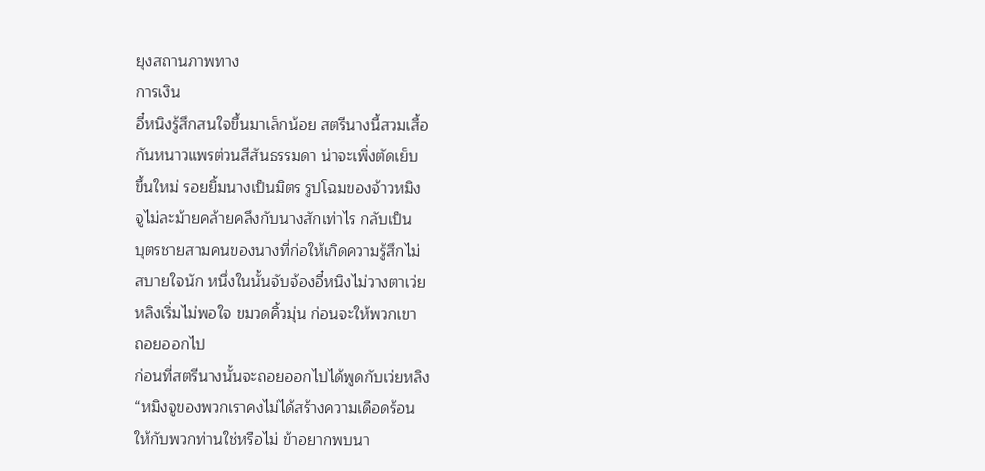ยุงสถานภาพทาง
การเงิน
อี๋หนิงรู้สึกสนใจขึ้นมาเล็กน้อย สตรีนางนี้สวมเสื้อ
กันหนาวแพรต่วนสีสันธรรมดา น่าจะเพิ่งตัดเย็บ
ขึ้นใหม่ รอยยิ้มนางเป็นมิตร รูปโฉมของจ้าวหมิง
จูไม่ละม้ายคล้ายคลึงกับนางสักเท่าไร กลับเป็น
บุตรชายสามคนของนางที่ก่อให้เกิดความรู้สึกไม่
สบายใจนัก หนึ่งในนั้นจับจ้องอี๋หนิงไม่วางตาเว่ย
หลิงเริ่มไม่พอใจ ขมวดคิ้วมุ่น ก่อนจะให้พวกเขา
ถอยออกไป
ก่อนที่สตรีนางนั้นจะถอยออกไปได้พูดกับเว่ยหลิง
“หมิงจูของพวกเราคงไม่ได้สร้างความเดือดร้อน
ให้กับพวกท่านใช่หรือไม่ ข้าอยากพบนา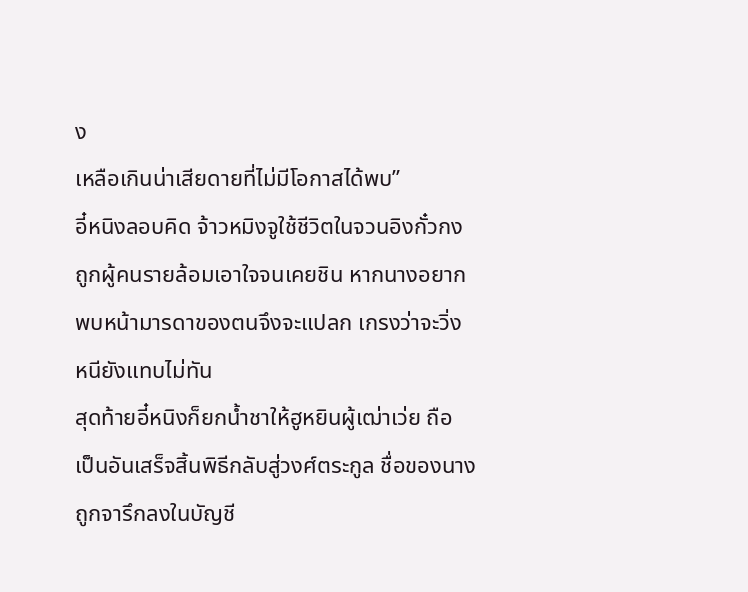ง
เหลือเกินน่าเสียดายที่ไม่มีโอกาสได้พบ”
อี๋หนิงลอบคิด จ้าวหมิงจูใช้ชีวิตในจวนอิงกั๋วกง
ถูกผู้คนรายล้อมเอาใจจนเคยชิน หากนางอยาก
พบหน้ามารดาของตนจึงจะแปลก เกรงว่าจะวิ่ง
หนียังแทบไม่ทัน
สุดท้ายอี๋หนิงก็ยกนํ้าชาให้ฮูหยินผู้เฒ่าเว่ย ถือ
เป็นอันเสร็จสิ้นพิธีกลับสู่วงศ์ตระกูล ชื่อของนาง
ถูกจารึกลงในบัญชี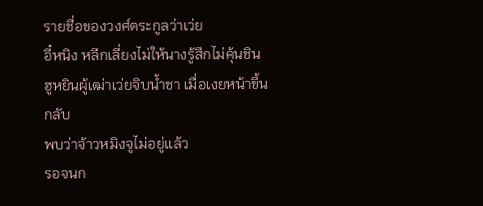รายชื่อของวงศ์ตระกูลว่าเว่ย
อี๋หนิง หลีกเลี่ยงไม่ให้นางรู้สึกไม่คุ้นชิน
ฮูหยินผู้เฒ่าเว่ยจิบนํ้าชา เมื่อเงยหน้าขึ้นกลับ
พบว่าจ้าวหมิงจูไม่อยู่แล้ว
รอจนก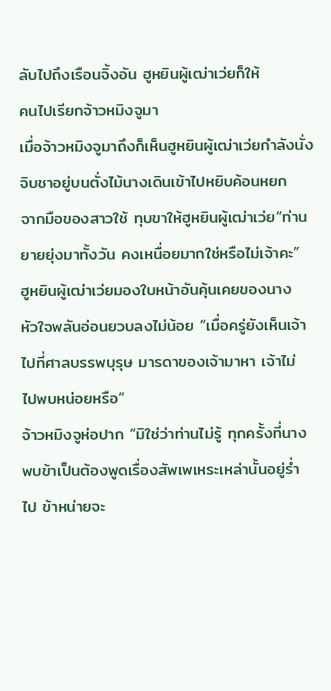ลับไปถึงเรือนจิ้งอัน ฮูหยินผู้เฒ่าเว่ยก็ให้
คนไปเรียกจ้าวหมิงจูมา
เมื่อจ้าวหมิงจูมาถึงก็เห็นฮูหยินผู้เฒ่าเว่ยกำลังนั่ง
จิบชาอยู่บนตั่งไม้นางเดินเข้าไปหยิบค้อนหยก
จากมือของสาวใช้ ทุบขาให้ฮูหยินผู้เฒ่าเว่ย“ท่าน
ยายยุ่งมาทั้งวัน คงเหนื่อยมากใช่หรือไม่เจ้าคะ”
ฮูหยินผู้เฒ่าเว่ยมองใบหน้าอันคุ้นเคยของนาง
หัวใจพลันอ่อนยวบลงไม่น้อย “เมื่อครู่ยังเห็นเจ้า
ไปที่ศาลบรรพบุรุษ มารดาของเจ้ามาหา เจ้าไม่
ไปพบหน่อยหรือ”
จ้าวหมิงจูห่อปาก “มิใช่ว่าท่านไม่รู้ ทุกครั้งที่นาง
พบข้าเป็นต้องพูดเรื่องสัพเพเหระเหล่านั้นอยู่รํ่า
ไป ข้าหน่ายจะ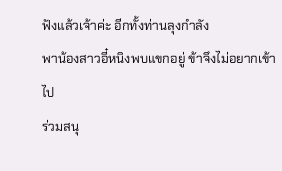ฟังแล้วเจ้าค่ะ อีกทั้งท่านลุงกำลัง
พาน้องสาวอี๋หนิงพบแขกอยู่ ข้าจึงไม่อยากเข้าไป
ร่วมสนุ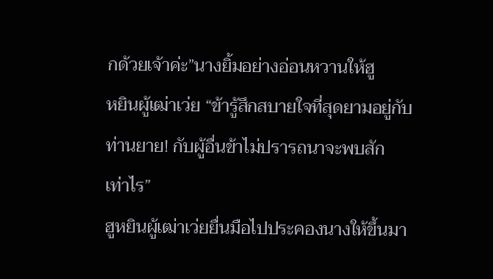กด้วยเจ้าค่ะ”นางยิ้มอย่างอ่อนหวานให้ฮู
หยินผู้เฒ่าเว่ย “ข้ารู้สึกสบายใจที่สุดยามอยู่กับ
ท่านยาย! กับผู้อื่นข้าไม่ปรารถนาจะพบสัก
เท่าไร”
ฮูหยินผู้เฒ่าเว่ยยื่นมือไปประคองนางให้ขึ้นมา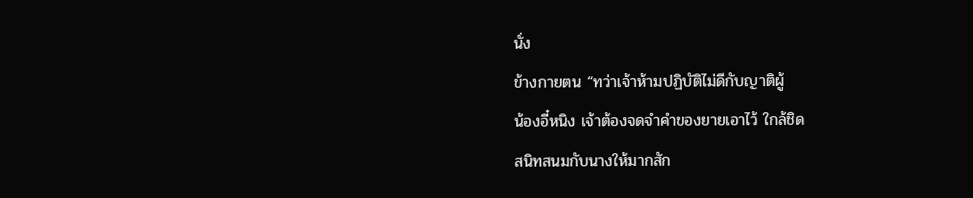นั่ง
ข้างกายตน “ทว่าเจ้าห้ามปฏิบัติไม่ดีกับญาติผู้
น้องอี๋หนิง เจ้าต้องจดจำคำของยายเอาไว้ ใกล้ชิด
สนิทสนมกับนางให้มากสัก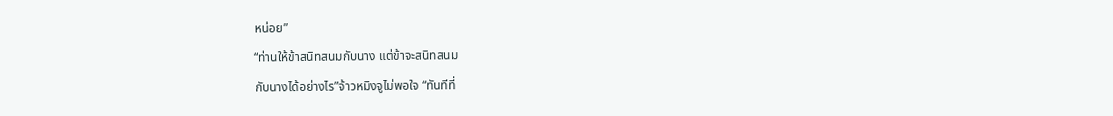หน่อย”
“ท่านให้ข้าสนิทสนมกับนาง แต่ข้าจะสนิทสนม
กับนางได้อย่างไร”จ้าวหมิงจูไม่พอใจ “ทันทีที่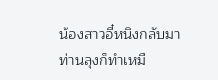น้องสาวอี๋หนิงกลับมา ท่านลุงก็ทำเหมื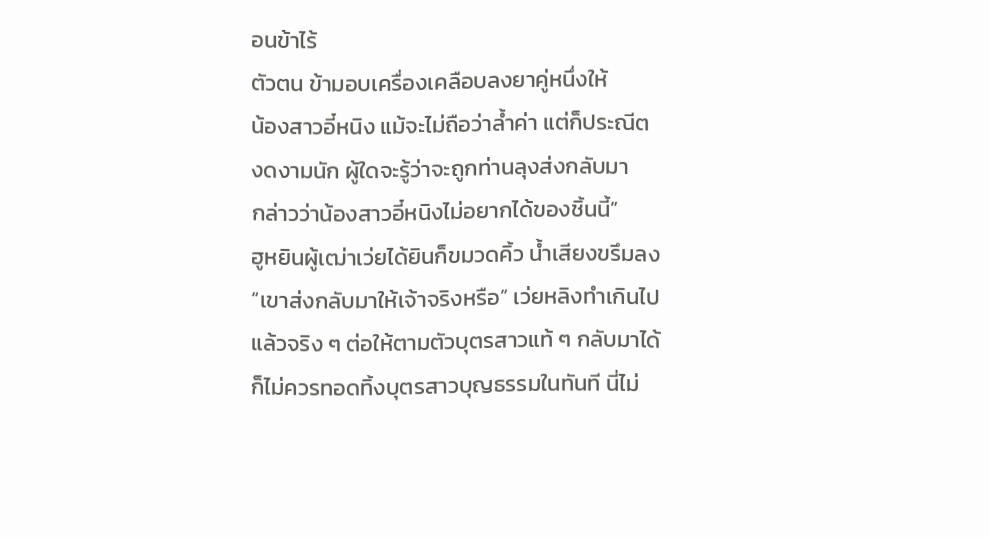อนข้าไร้
ตัวตน ข้ามอบเครื่องเคลือบลงยาคู่หนึ่งให้
น้องสาวอี๋หนิง แม้จะไม่ถือว่าลํ้าค่า แต่ก็ประณีต
งดงามนัก ผู้ใดจะรู้ว่าจะถูกท่านลุงส่งกลับมา
กล่าวว่าน้องสาวอี๋หนิงไม่อยากได้ของชิ้นนี้”
ฮูหยินผู้เฒ่าเว่ยได้ยินก็ขมวดคิ้ว นํ้าเสียงขรึมลง
“เขาส่งกลับมาให้เจ้าจริงหรือ” เว่ยหลิงทำเกินไป
แล้วจริง ๆ ต่อให้ตามตัวบุตรสาวแท้ ๆ กลับมาได้
ก็ไม่ควรทอดทิ้งบุตรสาวบุญธรรมในทันที นี่ไม่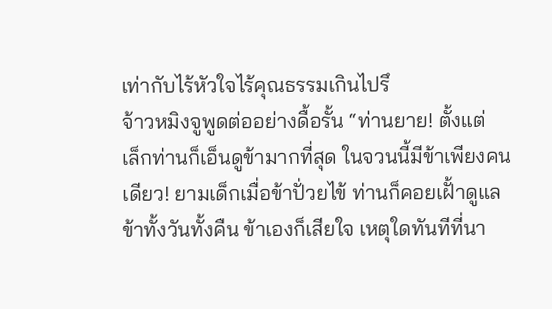เท่ากับไร้หัวใจไร้คุณธรรมเกินไปรึ
จ้าวหมิงจูพูดต่ออย่างดื้อรั้น “ท่านยาย! ตั้งแต่
เล็กท่านก็เอ็นดูข้ามากที่สุด ในจวนนี้มีข้าเพียงคน
เดียว! ยามเด็กเมื่อข้าปั่วยไข้ ท่านก็คอยเฝั้าดูแล
ข้าทั้งวันทั้งคืน ข้าเองก็เสียใจ เหตุใดทันทีที่นา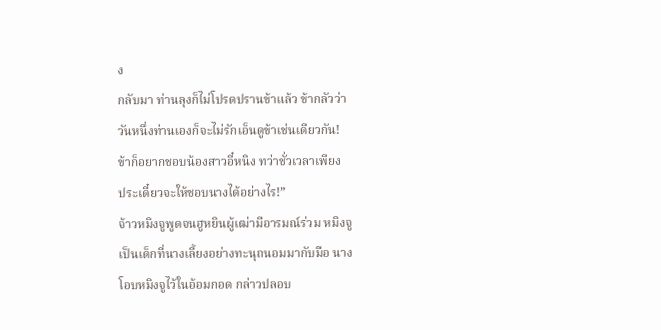ง
กลับมา ท่านลุงก็ไม่โปรดปรานข้าแล้ว ข้ากลัวว่า
วันหนึ่งท่านเองก็จะไม่รักเอ็นดูข้าเช่นเดียวกัน!
ข้าก็อยากชอบน้องสาวอี๋หนิง ทว่าชั่วเวลาเพียง
ประเดี๋ยวจะให้ชอบนางได้อย่างไร!”
จ้าวหมิงจูพูดจนฮูหยินผู้เฒ่ามีอารมณ์ร่วม หมิงจู
เป็นเด็กที่นางเลี้ยงอย่างทะนุถนอมมากับมือ นาง
โอบหมิงจูไว้ในอ้อมกอด กล่าวปลอบ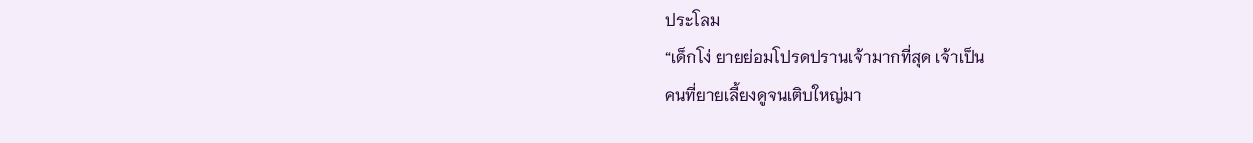ประโลม
“เด็กโง่ ยายย่อมโปรดปรานเจ้ามากที่สุด เจ้าเป็น
คนที่ยายเลี้ยงดูจนเติบใหญ่มา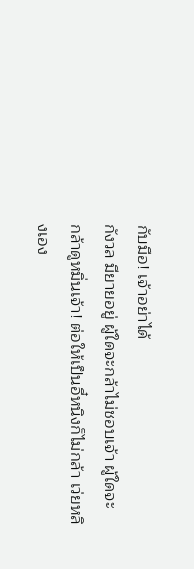กับมือ! เจ้าอย่าได้
กังวล มียายอยู่ ผู้ใดจะกล้าไม่ชอบเจ้า ผู้ใดจะ
กล้าดูหมิ่นเจ้า! ต่อให้เป็นอี๋หนิงก็ไม่กล้า เว่ยหลิ
งเอง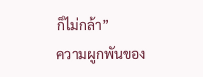ก็ไม่กล้า”
ความผูกพันของ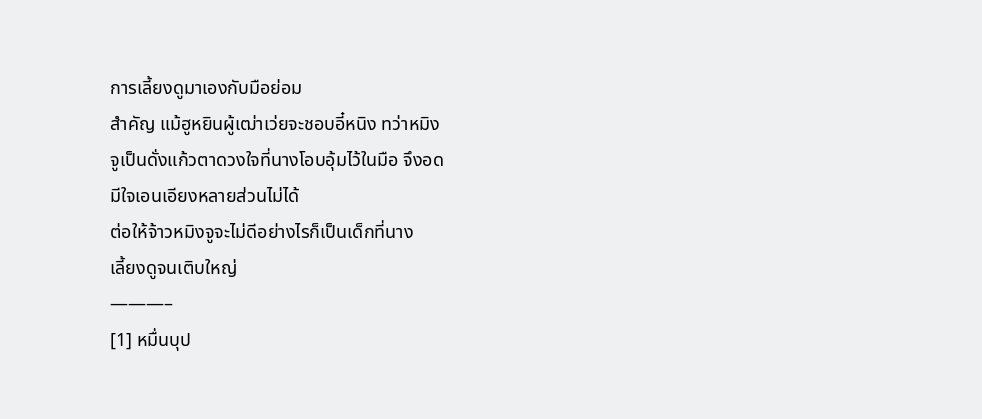การเลี้ยงดูมาเองกับมือย่อม
สำคัญ แม้ฮูหยินผู้เฒ่าเว่ยจะชอบอี๋หนิง ทว่าหมิง
จูเป็นดั่งแก้วตาดวงใจที่นางโอบอุ้มไว้ในมือ จึงอด
มีใจเอนเอียงหลายส่วนไม่ได้
ต่อให้จ้าวหมิงจูจะไม่ดีอย่างไรก็เป็นเด็กที่นาง
เลี้ยงดูจนเติบใหญ่
———–
[1] หมื่นบุป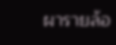ผารายล้อ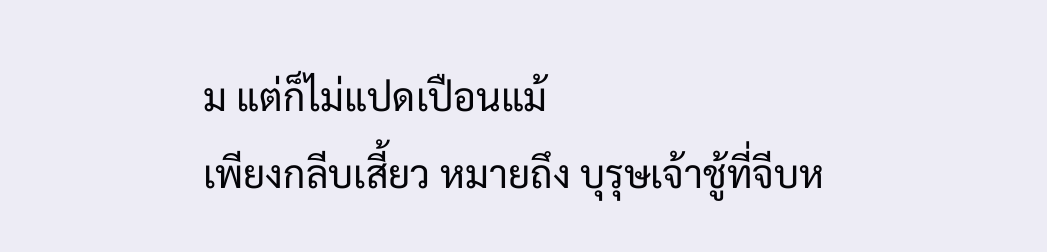ม แต่ก็ไม่แปดเปือนแม้
เพียงกลีบเสี้ยว หมายถึง บุรุษเจ้าชู้ที่จีบห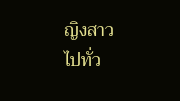ญิงสาว
ไปทั่ว